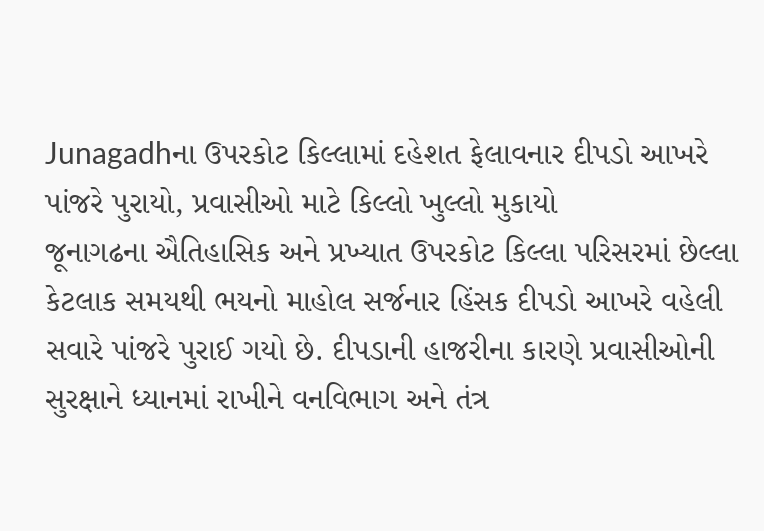Junagadhના ઉપરકોટ કિલ્લામાં દહેશત ફેલાવનાર દીપડો આખરે પાંજરે પુરાયો, પ્રવાસીઓ માટે કિલ્લો ખુલ્લો મુકાયો
જૂનાગઢના ઐતિહાસિક અને પ્રખ્યાત ઉપરકોટ કિલ્લા પરિસરમાં છેલ્લા કેટલાક સમયથી ભયનો માહોલ સર્જનાર હિંસક દીપડો આખરે વહેલી સવારે પાંજરે પુરાઈ ગયો છે. દીપડાની હાજરીના કારણે પ્રવાસીઓની સુરક્ષાને ધ્યાનમાં રાખીને વનવિભાગ અને તંત્ર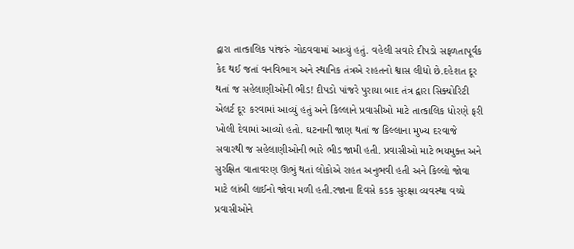દ્વારા તાત્કાલિક પાંજરું ગોઠવવામાં આવ્યું હતું. વહેલી સવારે દીપડો સફળતાપૂર્વક કેદ થઈ જતાં વનવિભાગ અને સ્થાનિક તંત્રએ રાહતનો શ્વાસ લીધો છે.દહેશત દૂર થતાં જ સહેલાણીઓની ભીડ! દીપડો પાંજરે પુરાયા બાદ તંત્ર દ્વારા સિક્યોરિટી એલર્ટ દૂર કરવામાં આવ્યું હતું અને કિલ્લાને પ્રવાસીઓ માટે તાત્કાલિક ધોરણે ફરી ખોલી દેવામાં આવ્યો હતો. ઘટનાની જાણ થતાં જ કિલ્લાના મુખ્ય દરવાજે સવારથી જ સહેલાણીઓની ભારે ભીડ જામી હતી. પ્રવાસીઓ માટે ભયમુક્ત અને સુરક્ષિત વાતાવરણ ઊભું થતાં લોકોએ રાહત અનુભવી હતી અને કિલ્લો જોવા માટે લાંબી લાઈનો જોવા મળી હતી.રજાના દિવસે કડક સુરક્ષા વ્યવસ્થા વચ્ચે પ્રવાસીઓને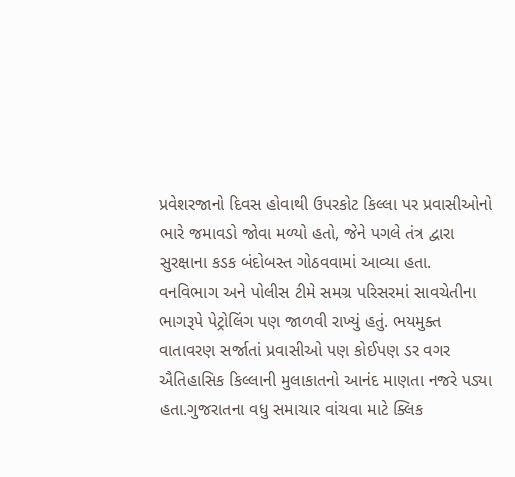પ્રવેશરજાનો દિવસ હોવાથી ઉપરકોટ કિલ્લા પર પ્રવાસીઓનો ભારે જમાવડો જોવા મળ્યો હતો, જેને પગલે તંત્ર દ્વારા સુરક્ષાના કડક બંદોબસ્ત ગોઠવવામાં આવ્યા હતા. વનવિભાગ અને પોલીસ ટીમે સમગ્ર પરિસરમાં સાવચેતીના ભાગરૂપે પેટ્રોલિંગ પણ જાળવી રાખ્યું હતું. ભયમુક્ત વાતાવરણ સર્જાતાં પ્રવાસીઓ પણ કોઈપણ ડર વગર ઐતિહાસિક કિલ્લાની મુલાકાતનો આનંદ માણતા નજરે પડ્યા હતા.ગુજરાતના વધુ સમાચાર વાંચવા માટે ક્લિક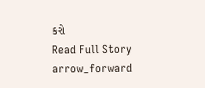કરો
Read Full Story arrow_forward